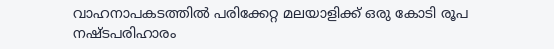വാഹനാപകടത്തില്‍ പരിക്കേറ്റ മലയാളിക്ക് ഒരു കോടി രൂപ നഷ്ടപരിഹാരം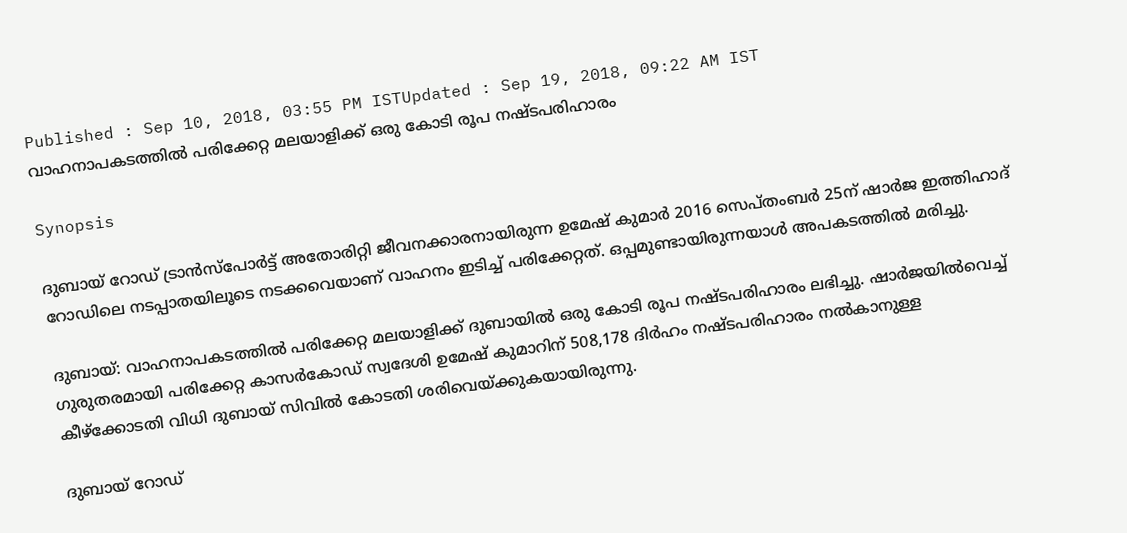Published : Sep 10, 2018, 03:55 PM ISTUpdated : Sep 19, 2018, 09:22 AM IST
വാഹനാപകടത്തില്‍ പരിക്കേറ്റ മലയാളിക്ക് ഒരു കോടി രൂപ നഷ്ടപരിഹാരം

Synopsis

ദുബായ് റോഡ് ട്രാന്‍സ്പോര്‍ട്ട് അതോരിറ്റി ജീവനക്കാരനായിരുന്ന ഉമേഷ് കുമാര്‍ 2016 സെപ്തംബര്‍ 25ന് ഷാര്‍ജ ഇത്തിഹാദ് റോഡിലെ നടപ്പാതയിലൂടെ നടക്കവെയാണ് വാഹനം ഇടിച്ച് പരിക്കേറ്റത്. ഒപ്പമുണ്ടായിരുന്നയാള്‍ അപകടത്തില്‍ മരിച്ചു.

ദുബായ്: വാഹനാപകടത്തില്‍ പരിക്കേറ്റ മലയാളിക്ക് ദുബായില്‍ ഒരു കോടി രൂപ നഷ്ടപരിഹാരം ലഭിച്ചു. ഷാര്‍ജയില്‍വെച്ച് ഗുരുതരമായി പരിക്കേറ്റ കാസര്‍കോഡ് സ്വദേശി ഉമേഷ് കുമാറിന് 508,178 ദിര്‍ഹം നഷ്ടപരിഹാരം നല്‍കാനുള്ള കീഴ്ക്കോടതി വിധി ദുബായ് സിവില്‍ കോടതി ശരിവെയ്ക്കുകയായിരുന്നു.

ദുബായ് റോഡ്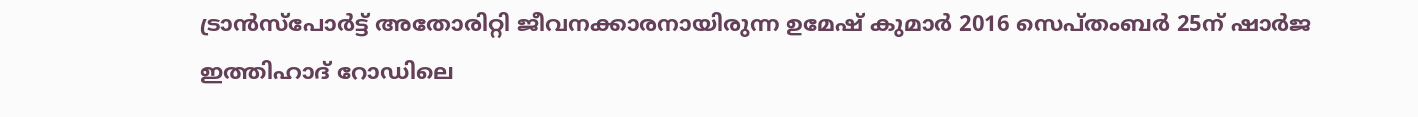ട്രാന്‍സ്പോര്‍ട്ട് അതോരിറ്റി ജീവനക്കാരനായിരുന്ന ഉമേഷ് കുമാര്‍ 2016 സെപ്തംബര്‍ 25ന് ഷാര്‍ജ ഇത്തിഹാദ് റോഡിലെ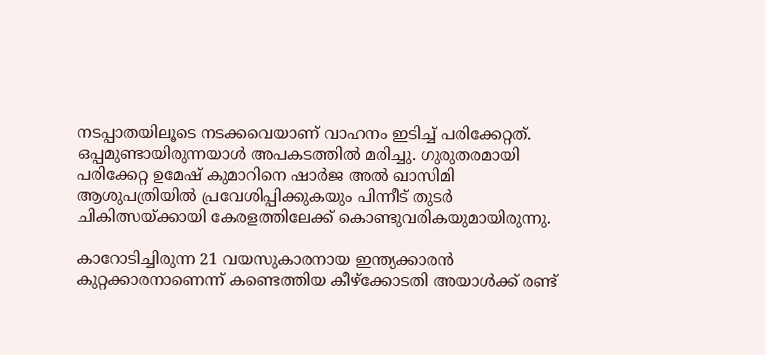നടപ്പാതയിലൂടെ നടക്കവെയാണ് വാഹനം ഇടിച്ച് പരിക്കേറ്റത്. ഒപ്പമുണ്ടായിരുന്നയാള്‍ അപകടത്തില്‍ മരിച്ചു. ഗുരുതരമായി പരിക്കേറ്റ ഉമേഷ് കുമാറിനെ ഷാര്‍ജ അല്‍ ഖാസിമി ആശുപത്രിയില്‍ പ്രവേശിപ്പിക്കുകയും പിന്നീട് തുടര്‍ ചികിത്സയ്ക്കായി കേരളത്തിലേക്ക് കൊണ്ടുവരികയുമായിരുന്നു.

കാറോടിച്ചിരുന്ന 21 വയസുകാരനായ ഇന്ത്യക്കാരന്‍ കുറ്റക്കാരനാണെന്ന് കണ്ടെത്തിയ കീഴ്ക്കോടതി അയാള്‍ക്ക് രണ്ട്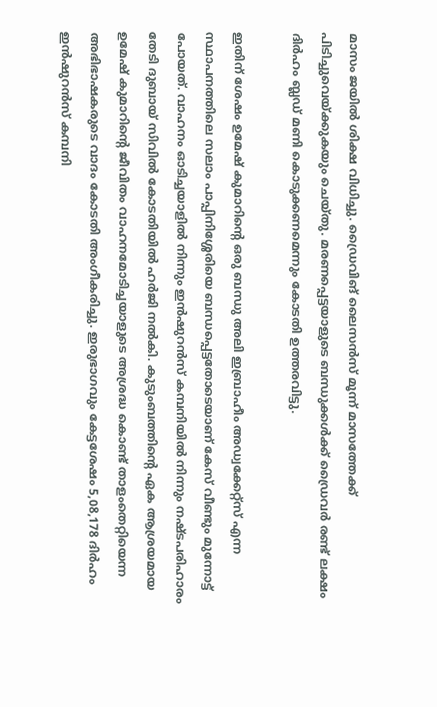മാസം ജയില്‍ ശിക്ഷ വിധിച്ചു. ഡ്രൈവിങ് ലൈസന്‍സ് മൂന്ന് മാസത്തേക്ക് പിടിച്ചുവെയ്ക്കുകയും ചെയ്തു. മരണപ്പെട്ടയാളുടെ ബന്ധുക്കള്‍ക്ക് ഡ്രൈവര്‍ രണ്ട് ലക്ഷം ദിര്‍ഹം ബ്ലഡ് മണി കൊടുക്കണമെന്നും കോടതി ഉത്തരവിട്ടു.

ഇതിന് ശേഷം ഉമേഷ് കുമാറിന്റെ ഒരു ബന്ധു അലി ഇബ്രാഹീം അഡ്വക്കേറ്റ്സ് എന്ന സ്ഥാപനത്തിലെ സലാം പാപ്പിനിശ്ശേരിയെ ബന്ധപ്പെട്ടതോടെയാണ് കേസ് വീണ്ടും മുന്നോട്ട് പോയത്. വാഹനം ഓടിച്ചയാളില്‍ നിന്നും ഇന്‍ഷുറന്‍സ് കമ്പനിയില്‍ നിന്നും നഷ്ടപരിഹാരം തേടി ദുബായ് സിവില്‍ കോടതിയില്‍ ഹര്‍ജി നല്‍കി. കുടുംബത്തിന്റെ ഏക ആശ്രയമായ ഉമേഷ് കുമാറിന്റെ ജീവിതം വാഹനമോടിച്ചയാളുടെ അശ്രദ്ധ കൊണ്ട് താളംതെറ്റിയെന്ന അഭിഭാഷകരുടെ വാദം കോടതി അംഗീകരിച്ചു. ഇരുഭാഗവും കേട്ടശേഷം 5,08,178 ദിര്‍ഹം ഇന്‍ഷുറന്‍സ് കമ്പനി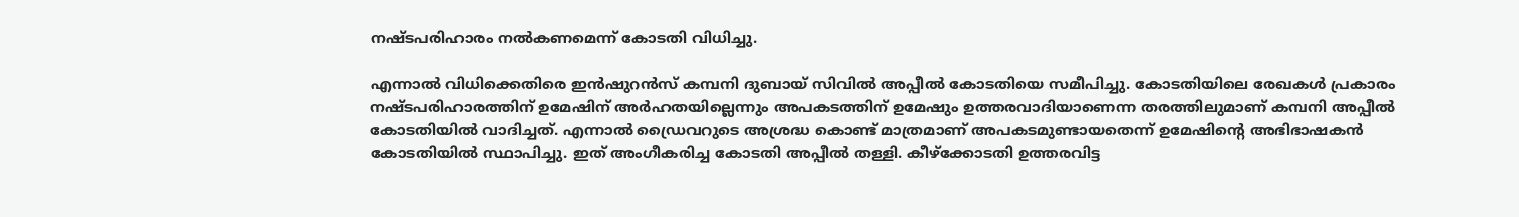നഷ്ടപരിഹാരം നല്‍കണമെന്ന് കോടതി വിധിച്ചു.

എന്നാല്‍ വിധിക്കെതിരെ ഇന്‍ഷുറന്‍സ് കമ്പനി ദുബായ് സിവില്‍ അപ്പീല്‍ കോടതിയെ സമീപിച്ചു. കോടതിയിലെ രേഖകള്‍ പ്രകാരം നഷ്ടപരിഹാരത്തിന് ഉമേഷിന് അര്‍ഹതയില്ലെന്നും അപകടത്തിന് ഉമേഷും ഉത്തരവാദിയാണെന്ന തരത്തിലുമാണ് കമ്പനി അപ്പീല്‍ കോടതിയില്‍ വാദിച്ചത്. എന്നാല്‍ ഡ്രൈവറുടെ അശ്രദ്ധ കൊണ്ട് മാത്രമാണ് അപകടമുണ്ടായതെന്ന് ഉമേഷിന്റെ അഭിഭാഷകന്‍ കോടതിയില്‍ സ്ഥാപിച്ചു. ഇത് അംഗീകരിച്ച കോടതി അപ്പീല്‍ തള്ളി. കീഴ്ക്കോടതി ഉത്തരവിട്ട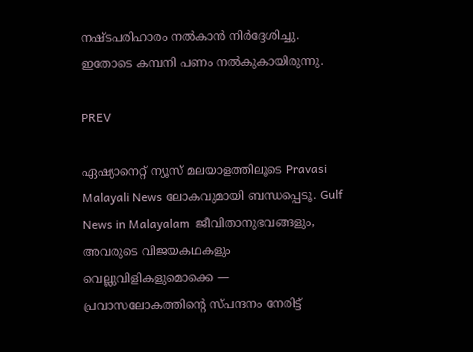നഷ്ടപരിഹാരം നല്‍കാന്‍ നിര്‍ദ്ദേശിച്ചു. ഇതോടെ കമ്പനി പണം നല്‍കുകായിരുന്നു.

PREV

ഏഷ്യാനെറ്റ് ന്യൂസ് മലയാളത്തിലൂടെ Pravasi Malayali News ലോകവുമായി ബന്ധപ്പെടൂ. Gulf News in Malayalam  ജീവിതാനുഭവങ്ങളും, അവരുടെ വിജയകഥകളും വെല്ലുവിളികളുമൊക്കെ — പ്രവാസലോകത്തിന്റെ സ്പന്ദനം നേരിട്ട്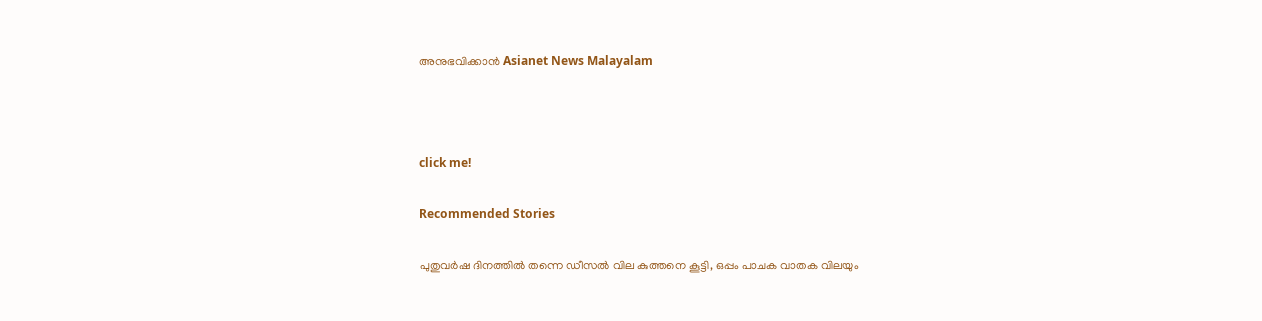അനുഭവിക്കാൻ Asianet News Malayalam



click me!

Recommended Stories

പുതുവർഷ ദിനത്തിൽ തന്നെ ഡീസൽ വില കുത്തനെ കൂട്ടി, ഒപ്പം പാചക വാതക വിലയും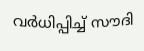വർധിപ്പിച്ച് സൗദി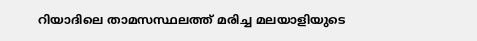റിയാദിലെ താമസസ്ഥലത്ത് മരിച്ച മലയാളിയുടെ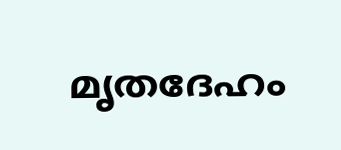മൃതദേഹം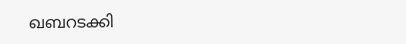ഖബറടക്കി